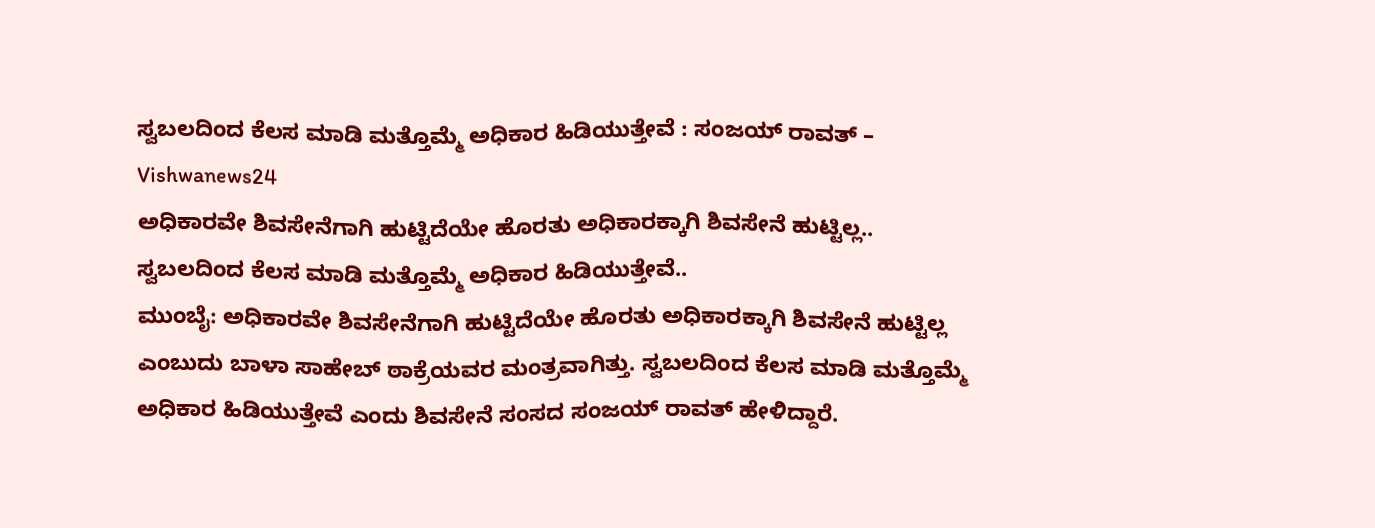ಸ್ವಬಲದಿಂದ ಕೆಲಸ ಮಾಡಿ ಮತ್ತೊಮ್ಮೆ ಅಧಿಕಾರ ಹಿಡಿಯುತ್ತೇವೆ : ಸಂಜಯ್ ರಾವತ್ – Vishwanews24
ಅಧಿಕಾರವೇ ಶಿವಸೇನೆಗಾಗಿ ಹುಟ್ಟಿದೆಯೇ ಹೊರತು ಅಧಿಕಾರಕ್ಕಾಗಿ ಶಿವಸೇನೆ ಹುಟ್ಟಿಲ್ಲ..
ಸ್ವಬಲದಿಂದ ಕೆಲಸ ಮಾಡಿ ಮತ್ತೊಮ್ಮೆ ಅಧಿಕಾರ ಹಿಡಿಯುತ್ತೇವೆ..
ಮುಂಬೈ: ಅಧಿಕಾರವೇ ಶಿವಸೇನೆಗಾಗಿ ಹುಟ್ಟಿದೆಯೇ ಹೊರತು ಅಧಿಕಾರಕ್ಕಾಗಿ ಶಿವಸೇನೆ ಹುಟ್ಟಿಲ್ಲ ಎಂಬುದು ಬಾಳಾ ಸಾಹೇಬ್ ಠಾಕ್ರೆಯವರ ಮಂತ್ರವಾಗಿತ್ತು. ಸ್ವಬಲದಿಂದ ಕೆಲಸ ಮಾಡಿ ಮತ್ತೊಮ್ಮೆ ಅಧಿಕಾರ ಹಿಡಿಯುತ್ತೇವೆ ಎಂದು ಶಿವಸೇನೆ ಸಂಸದ ಸಂಜಯ್ ರಾವತ್ ಹೇಳಿದ್ದಾರೆ.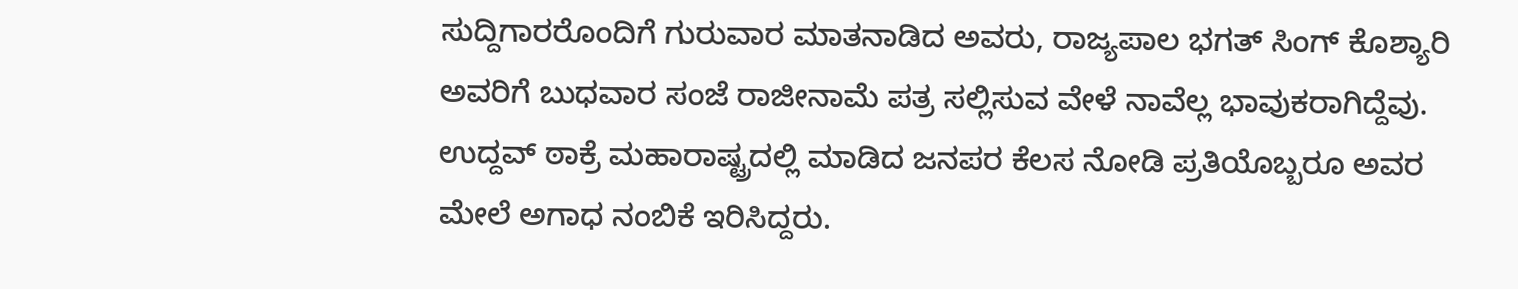ಸುದ್ದಿಗಾರರೊಂದಿಗೆ ಗುರುವಾರ ಮಾತನಾಡಿದ ಅವರು, ರಾಜ್ಯಪಾಲ ಭಗತ್ ಸಿಂಗ್ ಕೊಶ್ಯಾರಿ ಅವರಿಗೆ ಬುಧವಾರ ಸಂಜೆ ರಾಜೀನಾಮೆ ಪತ್ರ ಸಲ್ಲಿಸುವ ವೇಳೆ ನಾವೆಲ್ಲ ಭಾವುಕರಾಗಿದ್ದೆವು. ಉದ್ದವ್ ಠಾಕ್ರೆ ಮಹಾರಾಷ್ಟ್ರದಲ್ಲಿ ಮಾಡಿದ ಜನಪರ ಕೆಲಸ ನೋಡಿ ಪ್ರತಿಯೊಬ್ಬರೂ ಅವರ ಮೇಲೆ ಅಗಾಧ ನಂಬಿಕೆ ಇರಿಸಿದ್ದರು.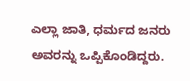ಎಲ್ಲಾ ಜಾತಿ, ಧರ್ಮದ ಜನರು ಅವರನ್ನು ಒಪ್ಪಿಕೊಂಡಿದ್ದರು.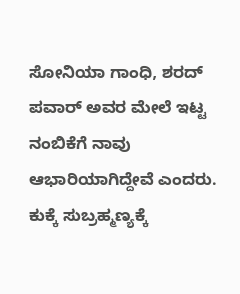ಸೋನಿಯಾ ಗಾಂಧಿ, ಶರದ್ ಪವಾರ್ ಅವರ ಮೇಲೆ ಇಟ್ಟ ನಂಬಿಕೆಗೆ ನಾವು ಆಭಾರಿಯಾಗಿದ್ದೇವೆ ಎಂದರು.
ಕುಕ್ಕೆ ಸುಬ್ರಹ್ಮಣ್ಯಕ್ಕೆ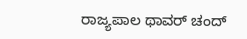ರಾಜ್ಯಪಾಲ ಥಾವರ್ ಚಂದ್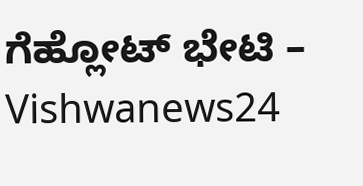ಗೆಹ್ಲೋಟ್ ಭೇಟಿ – Vishwanews24